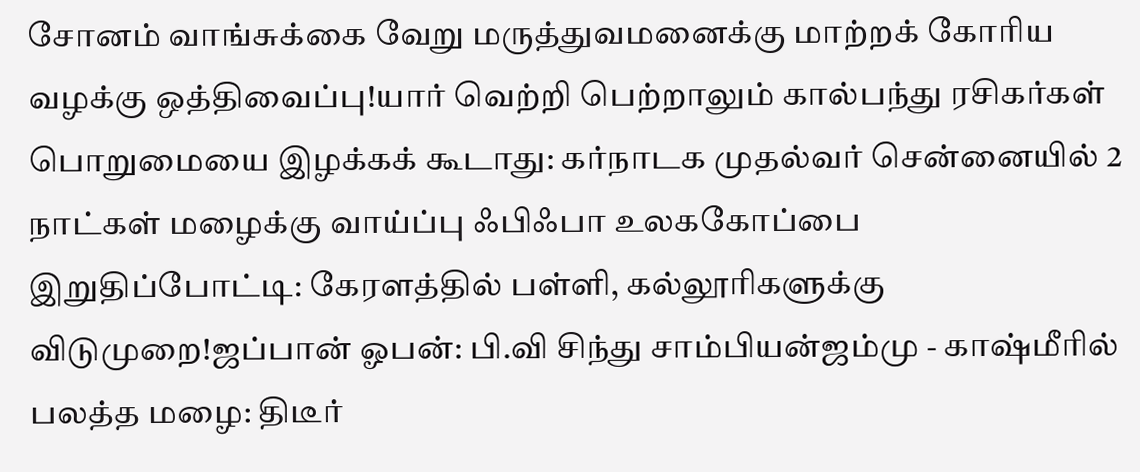சோனம் வாங்சுக்கை வேறு மருத்துவமனைக்கு மாற்றக் கோரிய வழக்கு ஒத்திவைப்பு!யார் வெற்றி பெற்றாலும் கால்பந்து ரசிகர்கள் பொறுமையை இழக்கக் கூடாது: கர்நாடக முதல்வர் சென்னையில் 2 நாட்கள் மழைக்கு வாய்ப்பு ஃபிஃபா உலககோப்பை இறுதிப்போட்டி: கேரளத்தில் பள்ளி, கல்லூரிகளுக்கு விடுமுறை!ஜப்பான் ஓபன்: பி.வி சிந்து சாம்பியன்ஜம்மு - காஷ்மீரில் பலத்த மழை: திடீர்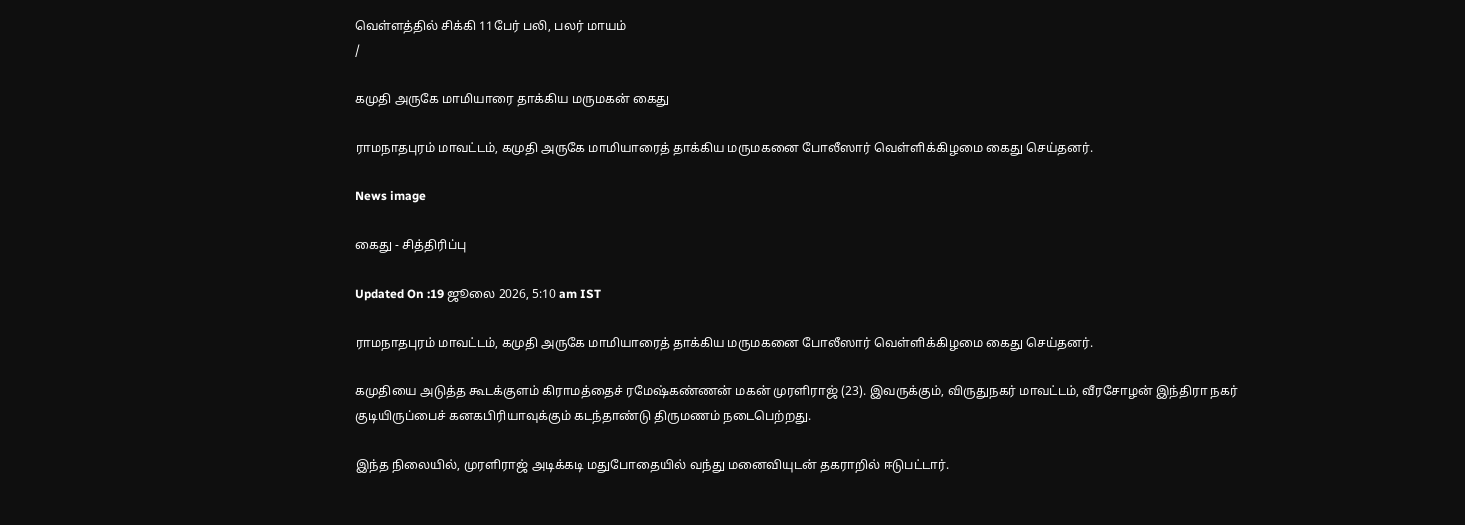வெள்ளத்தில் சிக்கி 11பேர் பலி, பலர் மாயம்
/

கமுதி அருகே மாமியாரை தாக்கிய மருமகன் கைது

ராமநாதபுரம் மாவட்டம், கமுதி அருகே மாமியாரைத் தாக்கிய மருமகனை போலீஸார் வெள்ளிக்கிழமை கைது செய்தனர்.

News image

கைது - சித்திரிப்பு

Updated On :19 ஜூலை 2026, 5:10 am IST

ராமநாதபுரம் மாவட்டம், கமுதி அருகே மாமியாரைத் தாக்கிய மருமகனை போலீஸார் வெள்ளிக்கிழமை கைது செய்தனர்.

கமுதியை அடுத்த கூடக்குளம் கிராமத்தைச் ரமேஷ்கண்ணன் மகன் முரளிராஜ் (23). இவருக்கும், விருதுநகர் மாவட்டம், வீரசோழன் இந்திரா நகர் குடியிருப்பைச் கனகபிரியாவுக்கும் கடந்தாண்டு திருமணம் நடைபெற்றது.

இந்த நிலையில், முரளிராஜ் அடிக்கடி மதுபோதையில் வந்து மனைவியுடன் தகராறில் ஈடுபட்டார்.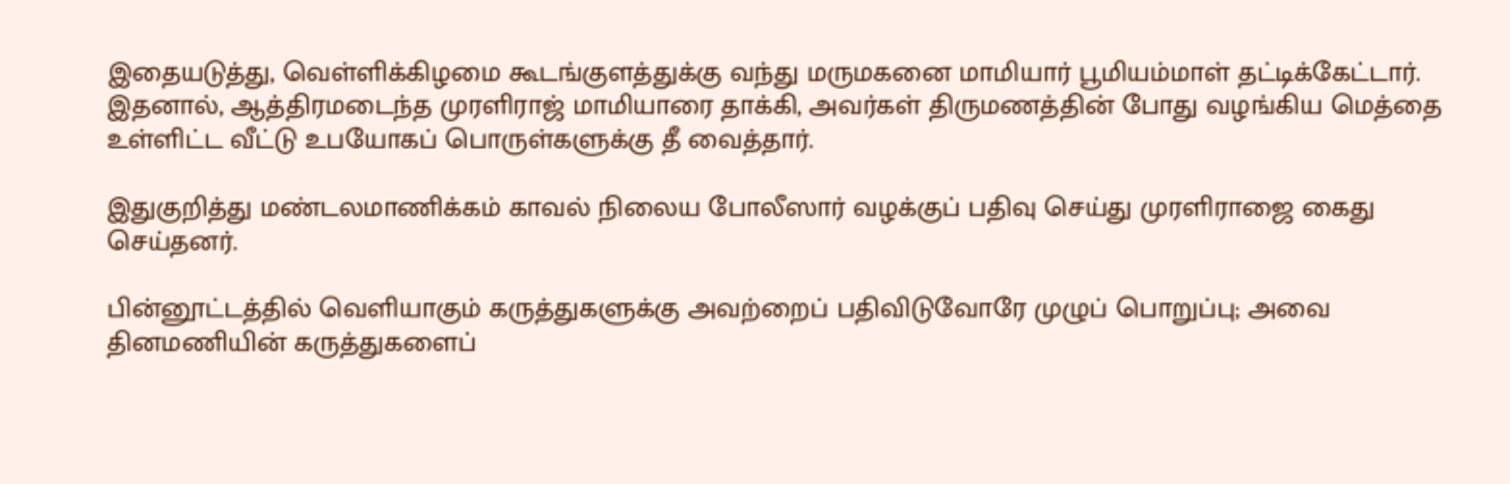இதையடுத்து, வெள்ளிக்கிழமை கூடங்குளத்துக்கு வந்து மருமகனை மாமியார் பூமியம்மாள் தட்டிக்கேட்டார். இதனால், ஆத்திரமடைந்த முரளிராஜ் மாமியாரை தாக்கி, அவர்கள் திருமணத்தின் போது வழங்கிய மெத்தை உள்ளிட்ட வீட்டு உபயோகப் பொருள்களுக்கு தீ வைத்தார்.

இதுகுறித்து மண்டலமாணிக்கம் காவல் நிலைய போலீஸார் வழக்குப் பதிவு செய்து முரளிராஜை கைது செய்தனர்.

பின்னூட்டத்தில் வெளியாகும் கருத்துகளுக்கு அவற்றைப் பதிவிடுவோரே முழுப் பொறுப்பு; அவை தினமணியின் கருத்துகளைப்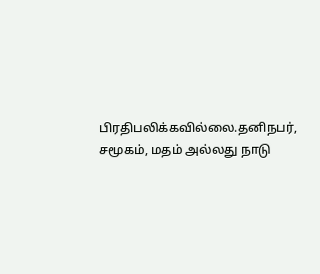பிரதிபலிக்கவில்லை.தனிநபர், சமூகம், மதம் அல்லது நாடு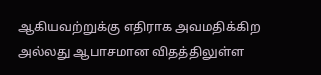ஆகியவற்றுக்கு எதிராக அவமதிக்கிற அல்லது ஆபாசமான விதத்திலுள்ள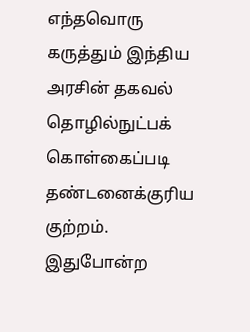எந்தவொரு கருத்தும் இந்திய அரசின் தகவல் தொழில்நுட்பக் கொள்கைப்படி தண்டனைக்குரிய குற்றம். இதுபோன்ற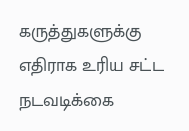கருத்துகளுக்கு எதிராக உரிய சட்ட நடவடிக்கை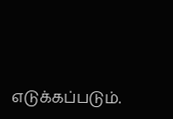எடுக்கப்படும்.